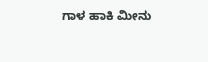ಗಾಳ ಹಾಕಿ ಮೀನು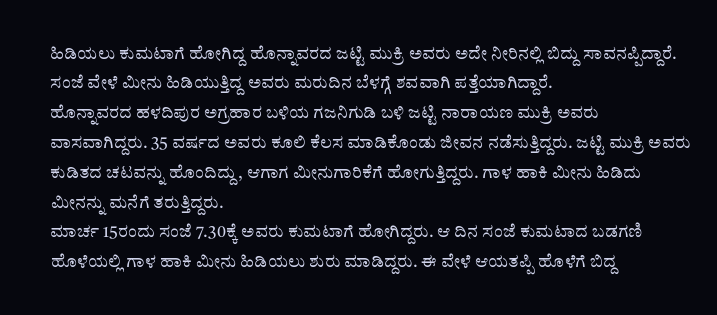ಹಿಡಿಯಲು ಕುಮಟಾಗೆ ಹೋಗಿದ್ದ ಹೊನ್ನಾವರದ ಜಟ್ಟಿ ಮುಕ್ರಿ ಅವರು ಅದೇ ನೀರಿನಲ್ಲಿ ಬಿದ್ದು ಸಾವನಪ್ಪಿದ್ದಾರೆ. ಸಂಜೆ ವೇಳೆ ಮೀನು ಹಿಡಿಯುತ್ತಿದ್ದ ಅವರು ಮರುದಿನ ಬೆಳಗ್ಗೆ ಶವವಾಗಿ ಪತ್ತೆಯಾಗಿದ್ದಾರೆ.
ಹೊನ್ನಾವರದ ಹಳದಿಪುರ ಅಗ್ರಹಾರ ಬಳಿಯ ಗಜನಿಗುಡಿ ಬಳಿ ಜಟ್ಟಿ ನಾರಾಯಣ ಮುಕ್ರಿ ಅವರು ವಾಸವಾಗಿದ್ದರು. 35 ವರ್ಷದ ಅವರು ಕೂಲಿ ಕೆಲಸ ಮಾಡಿಕೊಂಡು ಜೀವನ ನಡೆಸುತ್ತಿದ್ದರು. ಜಟ್ಟಿ ಮುಕ್ರಿ ಅವರು ಕುಡಿತದ ಚಟವನ್ನು ಹೊಂದಿದ್ದು, ಆಗಾಗ ಮೀನುಗಾರಿಕೆಗೆ ಹೋಗುತ್ತಿದ್ದರು. ಗಾಳ ಹಾಕಿ ಮೀನು ಹಿಡಿದು ಮೀನನ್ನು ಮನೆಗೆ ತರುತ್ತಿದ್ದರು.
ಮಾರ್ಚ 15ರಂದು ಸಂಜೆ 7.30ಕ್ಕೆ ಅವರು ಕುಮಟಾಗೆ ಹೋಗಿದ್ದರು. ಆ ದಿನ ಸಂಜೆ ಕುಮಟಾದ ಬಡಗಣಿ ಹೊಳೆಯಲ್ಲಿ ಗಾಳ ಹಾಕಿ ಮೀನು ಹಿಡಿಯಲು ಶುರು ಮಾಡಿದ್ದರು. ಈ ವೇಳೆ ಆಯತಪ್ಪಿ ಹೊಳೆಗೆ ಬಿದ್ದ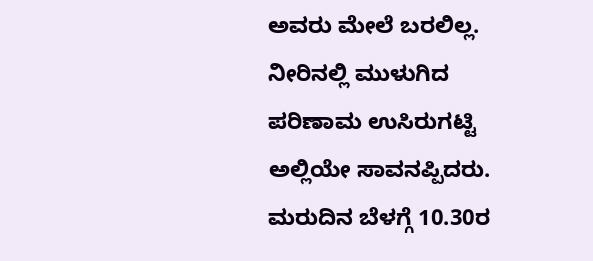ಅವರು ಮೇಲೆ ಬರಲಿಲ್ಲ. ನೀರಿನಲ್ಲಿ ಮುಳುಗಿದ ಪರಿಣಾಮ ಉಸಿರುಗಟ್ಟಿ ಅಲ್ಲಿಯೇ ಸಾವನಪ್ಪಿದರು. ಮರುದಿನ ಬೆಳಗ್ಗೆ 10.30ರ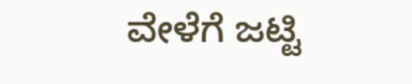ವೇಳೆಗೆ ಜಟ್ಟಿ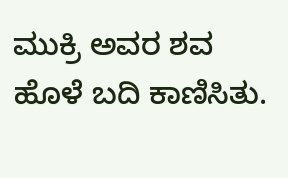ಮುಕ್ರಿ ಅವರ ಶವ ಹೊಳೆ ಬದಿ ಕಾಣಿಸಿತು.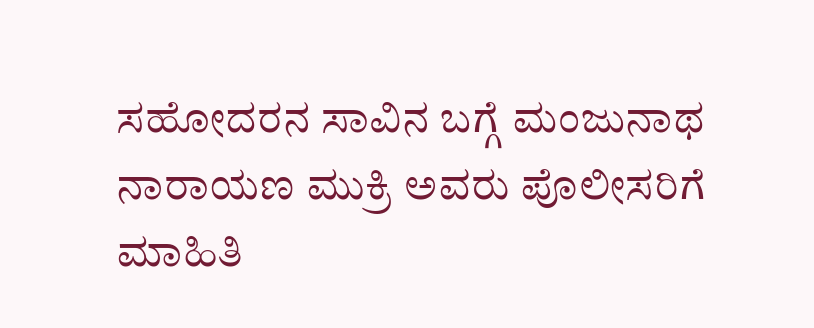ಸಹೋದರನ ಸಾವಿನ ಬಗ್ಗೆ ಮಂಜುನಾಥ ನಾರಾಯಣ ಮುಕ್ರಿ ಅವರು ಪೊಲೀಸರಿಗೆ ಮಾಹಿತಿ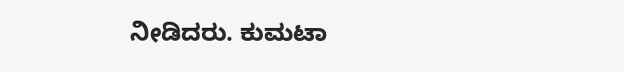ನೀಡಿದರು. ಕುಮಟಾ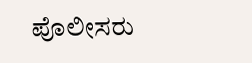ಪೊಲೀಸರು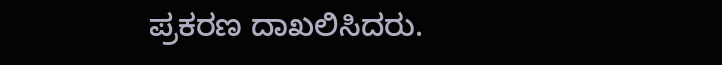ಪ್ರಕರಣ ದಾಖಲಿಸಿದರು.